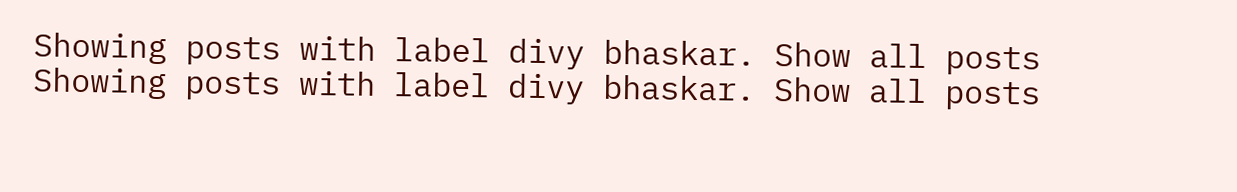Showing posts with label divy bhaskar. Show all posts
Showing posts with label divy bhaskar. Show all posts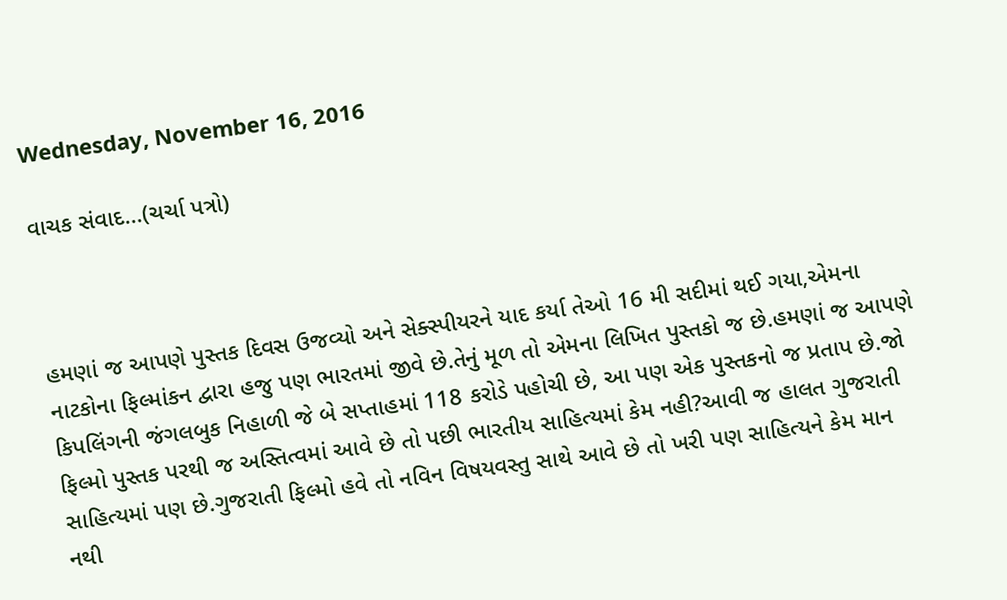Wednesday, November 16, 2016

વાચક સંવાદ...(ચર્ચા પત્રો)



હમણાં જ આપણે પુસ્તક દિવસ ઉજવ્યો અને સેક્સ્પીયરને યાદ કર્યા તેઓ 16 મી સદીમાં થઈ ગયા,એમના નાટકોના ફિલ્માંકન દ્વારા હજુ પણ ભારતમાં જીવે છે.તેનું મૂળ તો એમના લિખિત પુસ્તકો જ છે.હમણાં જ આપણે કિપલિંગની જંગલબુક નિહાળી જે બે સપ્તાહમાં 118 કરોડે પહોચી છે, આ પણ એક પુસ્તકનો જ પ્રતાપ છે.જો ફિલ્મો પુસ્તક પરથી જ અસ્તિત્વમાં આવે છે તો પછી ભારતીય સાહિત્યમાં કેમ નહી?આવી જ હાલત ગુજરાતી સાહિત્યમાં પણ છે.ગુજરાતી ફિલ્મો હવે તો નવિન વિષયવસ્તુ સાથે આવે છે તો ખરી પણ સાહિત્યને કેમ માન નથી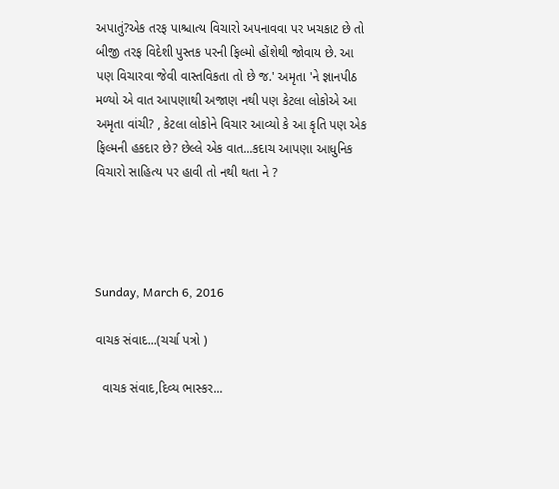અપાતું?એક તરફ પાશ્ચાત્ય વિચારો અપનાવવા પર ખચકાટ છે તો બીજી તરફ વિદેશી પુસ્તક પરની ફિલ્મો હોંશેથી જોવાય છે. આ પણ વિચારવા જેવી વાસ્તવિકતા તો છે જ.' અમૃતા 'ને જ્ઞાનપીઠ મળ્યો એ વાત આપણાથી અજાણ નથી પણ કેટલા લોકોએ આ અમૃતા વાંચી? , કેટલા લોકોને વિચાર આવ્યો કે આ કૃતિ પણ એક ફિલ્મની હકદાર છે? છેલ્લે એક વાત...કદાચ આપણા આધુનિક વિચારો સાહિત્ય પર હાવી તો નથી થતા ને ?




Sunday, March 6, 2016

વાચક સંવાદ...(ચર્ચા પત્રો )

  વાચક સંવાદ,દિવ્ય ભાસ્કર...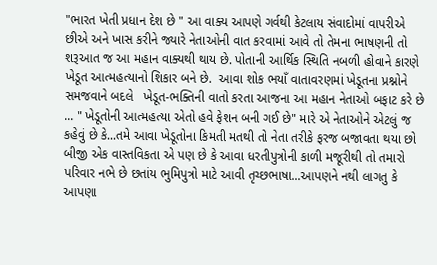"ભારત ખેતી પ્રધાન દેશ છે " આ વાક્ય આપણે ગર્વથી કેટલાય સંવાદોમાં વાપરીએ છીએ અને ખાસ કરીને જ્યારે નેતાઓની વાત કરવામાં આવે તો તેમના ભાષણની તો શરૂઆત જ આ મહાન વાક્યથી થાય છે. પોતાની આર્થિક સ્થિતિ નબળી હોવાને કારણે ખેડૂત આત્મહત્યાનો શિકાર બને છે.  આવા શોક ભયાઁ વાતાવરણમાં ખેડૂતના પ્રશ્નોને સમજવાને બદલે   ખેડૂત-ભક્તિની વાતો કરતા આજના આ મહાન નેતાઓ બફાટ કરે છે ... " ખેડૂતોની આત્મહત્યા એતો હવે ફેશન બની ગઈ છે" મારે એ નેતાઓને એટલું જ કહેવું છે કે...તમે આવા ખેડૂતોના કિમતી મતથી તો નેતા તરીકે ફરજ બજાવતા થયા છો બીજી એક વાસ્તવિકતા એ પણ છે કે આવા ધરતીપુત્રોની કાળી મજૂરીથી તો તમારો પરિવાર નભે છે છતાંય ભુમિપુત્રો માટે આવી તૃચ્છભાષા...આપણને નથી લાગતુ કે આપણા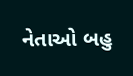નેતાઓ બહુ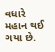વધારે મહાન થઈ ગયા છે.